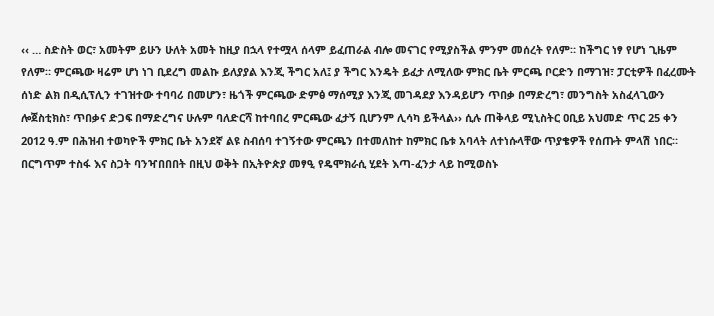‹‹ … ስድስት ወር፣ አመትም ይሁን ሁለት አመት ከዚያ በኋላ የተሟላ ሰላም ይፈጠራል ብሎ መናገር የሚያስችል ምንም መሰረት የለም። ከችግር ነፃ የሆነ ጊዜም የለም። ምርጫው ዛሬም ሆነ ነገ ቢደረግ መልኩ ይለያያል እንጂ ችግር አለ፤ ያ ችግር እንዴት ይፈታ ለሚለው ምክር ቤት ምርጫ ቦርድን በማገዝ፣ ፓርቲዎች በፈረሙት ሰነድ ልክ በዲሲፕሊን ተገዝተው ተባባሪ በመሆን፣ ዜጎች ምርጫው ድምፅ ማሰሚያ እንጂ መገዳደያ እንዳይሆን ጥበቃ በማድረግ፣ መንግስት አስፈላጊውን ሎጀስቲክስ፣ ጥበቃና ድጋፍ በማድረግና ሁሉም ባለድርሻ ከተባበረ ምርጫው ፈታኝ ቢሆንም ሊሳካ ይችላል›› ሲሉ ጠቅላይ ሚኒስትር ዐቢይ አህመድ ጥር 25 ቀን 2012 ዓ.ም በሕዝብ ተወካዮች ምክር ቤት አንደኛ ልዩ ስብሰባ ተገኝተው ምርጫን በተመለከተ ከምክር ቤቱ አባላት ለተነሱላቸው ጥያቄዎች የሰጡት ምላሽ ነበር።
በርግጥም ተስፋ እና ስጋት ባንዣበበበት በዚህ ወቅት በኢትዮጵያ መፃዒ የዴሞክራሲ ሂደት እጣ-ፈንታ ላይ ከሚወስኑ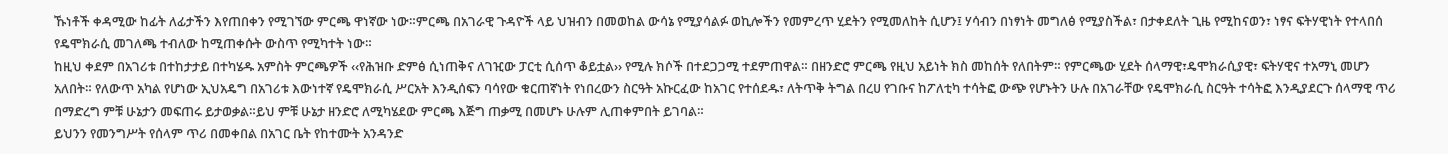ኹነቶች ቀዳሚው ከፊት ለፊታችን እየጠበቀን የሚገኘው ምርጫ ዋነኛው ነው።ምርጫ በአገራዊ ጉዳዮች ላይ ህዝብን በመወከል ውሳኔ የሚያሳልፉ ወኪሎችን የመምረጥ ሂደትን የሚመለከት ሲሆን፤ ሃሳብን በነፃነት መግለፅ የሚያስችል፣ በታቀደለት ጊዜ የሚከናወን፣ ነፃና ፍትሃዊነት የተላበሰ የዴሞክራሲ መገለጫ ተብለው ከሚጠቀሱት ውስጥ የሚካተት ነው።
ከዚህ ቀደም በአገሪቱ በተከታታይ በተካሄዱ አምስት ምርጫዎች ‹‹የሕዝቡ ድምፅ ሲነጠቅና ለገዢው ፓርቲ ሲሰጥ ቆይቷል›› የሚሉ ክሶች በተደጋጋሚ ተደምጠዋል። በዘንድሮ ምርጫ የዚህ አይነት ክስ መከሰት የለበትም። የምርጫው ሂደት ሰላማዊ፣ዴሞክራሲያዊ፣ ፍትሃዊና ተአማኒ መሆን አለበት። የለውጥ አካል የሆነው ኢህአዴግ በአገሪቱ እውነተኛ የዴሞክራሲ ሥርአት እንዲሰፍን ባሳየው ቁርጠኛነት የነበረውን ስርዓት አኩርፈው ከአገር የተሰደዱ፣ ለትጥቅ ትግል በረሀ የገቡና ከፖለቲካ ተሳትፎ ውጭ የሆኑትን ሁሉ በአገራቸው የዴሞክራሲ ስርዓት ተሳትፎ እንዲያደርጉ ሰላማዊ ጥሪ በማድረግ ምቹ ሁኔታን መፍጠሩ ይታወቃል።ይህ ምቹ ሁኔታ ዘንድሮ ለሚካሄደው ምርጫ እጅግ ጠቃሚ በመሆኑ ሁሉም ሊጠቀምበት ይገባል።
ይህንን የመንግሥት የሰላም ጥሪ በመቀበል በአገር ቤት የከተሙት አንዳንድ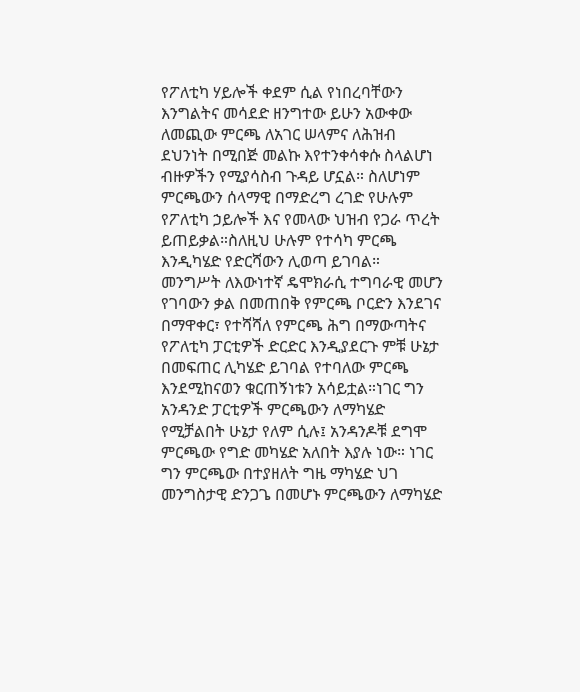የፖለቲካ ሃይሎች ቀደም ሲል የነበረባቸውን እንግልትና መሳደድ ዘንግተው ይሁን አውቀው ለመጪው ምርጫ ለአገር ሠላምና ለሕዝብ ደህንነት በሚበጅ መልኩ እየተንቀሳቀሱ ስላልሆነ ብዙዎችን የሚያሳስብ ጉዳይ ሆኗል። ስለሆነም ምርጫውን ሰላማዊ በማድረግ ረገድ የሁሉም የፖለቲካ ኃይሎች እና የመላው ህዝብ የጋራ ጥረት ይጠይቃል።ስለዚህ ሁሉም የተሳካ ምርጫ እንዲካሄድ የድርሻውን ሊወጣ ይገባል።
መንግሥት ለእውነተኛ ዴሞክራሲ ተግባራዊ መሆን የገባውን ቃል በመጠበቅ የምርጫ ቦርድን እንደገና በማዋቀር፣ የተሻሻለ የምርጫ ሕግ በማውጣትና የፖለቲካ ፓርቲዎች ድርድር እንዲያደርጉ ምቹ ሁኔታ በመፍጠር ሊካሄድ ይገባል የተባለው ምርጫ እንደሚከናወን ቁርጠኝነቱን አሳይቷል።ነገር ግን አንዳንድ ፓርቲዎች ምርጫውን ለማካሄድ የሚቻልበት ሁኔታ የለም ሲሉ፤ አንዳንዶቹ ደግሞ ምርጫው የግድ መካሄድ አለበት እያሉ ነው። ነገር ግን ምርጫው በተያዘለት ግዜ ማካሄድ ህገ መንግስታዊ ድንጋጌ በመሆኑ ምርጫውን ለማካሄድ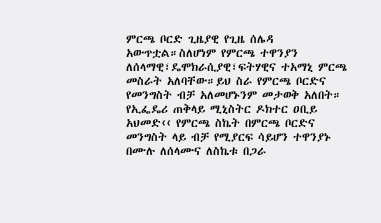ምርጫ ቦርድ ጊዜያዊ የጊዜ ሰሌዳ አውጥቷል።ስለሆነም የምርጫ ተዋንያን ለሰላማዊ፣ዴሞክራሲያዊ፣ፍትሃዊና ተአማኒ ምርጫ መስራት አለባቸው።ይህ ስራ የምርጫ ቦርድና የመንግስት ብቻ አለመሆኑንም መታወቅ አለበት።
የኢፌዴሪ ጠቅላይ ሚኒስትር ዶክተር ዐቢይ አህመድ‹‹ የምርጫ ስኬት በምርጫ ቦርድና መንግስት ላይ ብቻ የሚያርፍ ሳይሆን ተዋንያኑ በሙሉ ለሰላሙና ለስኬቱ በጋራ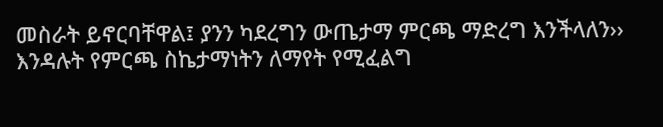መስራት ይኖርባቸዋል፤ ያንን ካደረግን ውጤታማ ምርጫ ማድረግ እንችላለን›› እንዳሉት የምርጫ ስኬታማነትን ለማየት የሚፈልግ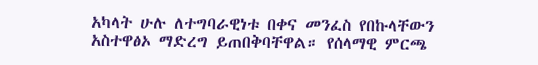አካላት ሁሉ ለተግባራዊነቱ በቀና መንፈስ የበኩላቸውን አስተዋፅኦ ማድረግ ይጠበቅባቸዋል። የሰላማዊ ምርጫ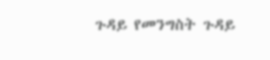ጉዳይ የመንግስት ጉዳይ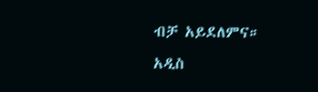ብቻ አይደለምና።
አዲስ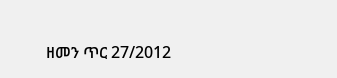ዘመን ጥር 27/2012